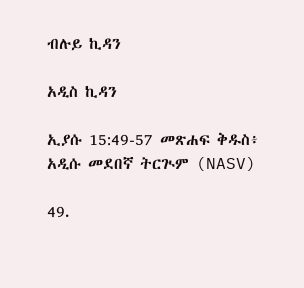ብሉይ ኪዳን

አዲስ ኪዳን

ኢያሱ 15:49-57 መጽሐፍ ቅዱስ፥ አዲሱ መደበኛ ትርጒም (NASV)

49.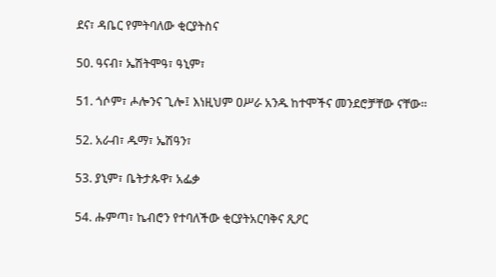ደና፣ ዳቤር የምትባለው ቂርያትስና

50. ዓናብ፣ ኤሽትሞዓ፣ ዓኒም፣

51. ጎሶም፣ ሖሎንና ጊሎ፤ እነዚህም ዐሥራ አንዱ ከተሞችና መንደሮቻቸው ናቸው።

52. አራብ፣ ዱማ፣ ኤሽዓን፣

53. ያኒም፣ ቤትታጱዋ፣ አፌቃ

54. ሑምጣ፣ ኬብሮን የተባለችው ቂርያትአርባቅና ጺዖር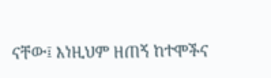ናቸው፤ እነዚህም ዘጠኝ ከተሞችና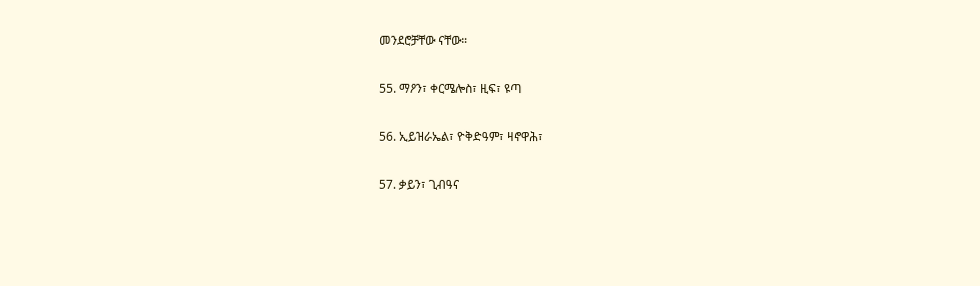መንደሮቻቸው ናቸው።

55. ማዖን፣ ቀርሜሎስ፣ ዚፍ፣ ዩጣ

56. ኢይዝራኤል፣ ዮቅድዓም፣ ዛኖዋሕ፣

57. ቃይን፣ ጊብዓና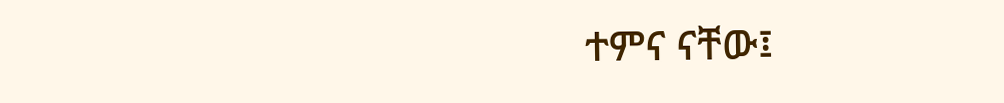ተምና ናቸው፤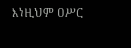እነዚህም ዐሥር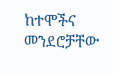ከተሞችና መንደሮቻቸው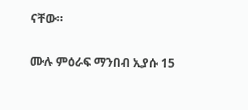ናቸው።

ሙሉ ምዕራፍ ማንበብ ኢያሱ 15